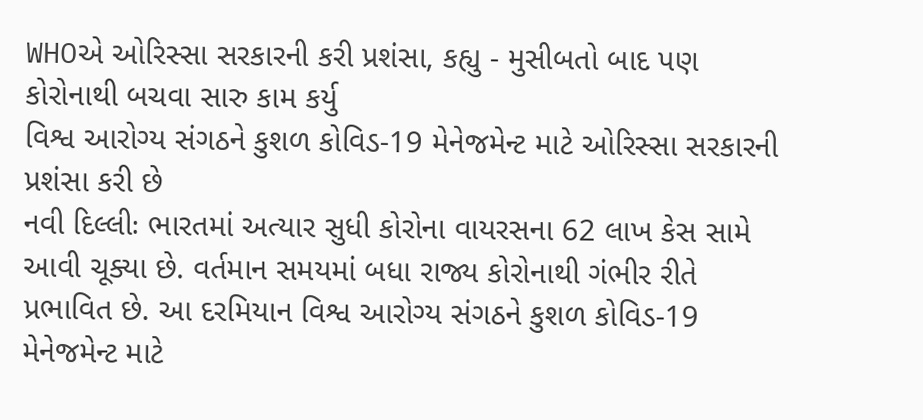WHOએ ઓરિસ્સા સરકારની કરી પ્રશંસા, કહ્યુ - મુસીબતો બાદ પણ કોરોનાથી બચવા સારુ કામ કર્યુ
વિશ્વ આરોગ્ય સંગઠને કુશળ કોવિડ-19 મેનેજમેન્ટ માટે ઓરિસ્સા સરકારની પ્રશંસા કરી છે
નવી દિલ્લીઃ ભારતમાં અત્યાર સુધી કોરોના વાયરસના 62 લાખ કેસ સામે આવી ચૂક્યા છે. વર્તમાન સમયમાં બધા રાજ્ય કોરોનાથી ગંભીર રીતે પ્રભાવિત છે. આ દરમિયાન વિશ્વ આરોગ્ય સંગઠને કુશળ કોવિડ-19 મેનેજમેન્ટ માટે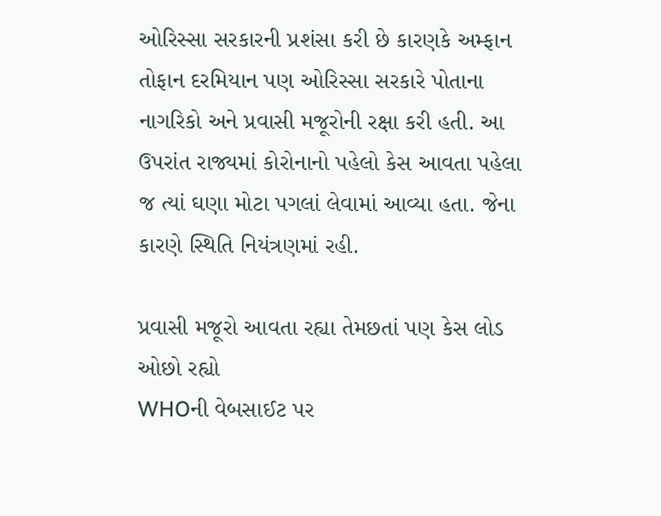ઓરિસ્સા સરકારની પ્રશંસા કરી છે કારણકે અમ્ફાન તોફાન દરમિયાન પણ ઓરિસ્સા સરકારે પોતાના નાગરિકો અને પ્રવાસી મજૂરોની રક્ષા કરી હતી. આ ઉપરાંત રાજ્યમાં કોરોનાનો પહેલો કેસ આવતા પહેલા જ ત્યાં ઘણા મોટા પગલાં લેવામાં આવ્યા હતા. જેના કારણે સ્થિતિ નિયંત્રણમાં રહી.

પ્રવાસી મજૂરો આવતા રહ્યા તેમછતાં પણ કેસ લોડ ઓછો રહ્યો
WHOની વેબસાઈટ પર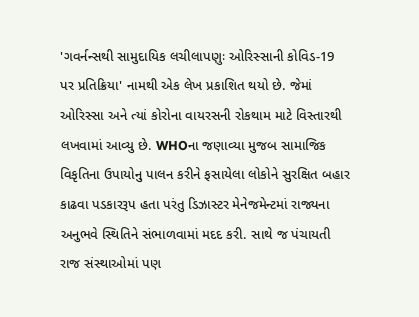'ગવર્નન્સથી સામુદાયિક લચીલાપણુઃ ઓરિસ્સાની કોવિડ-19 પર પ્રતિક્રિયા' નામથી એક લેખ પ્રકાશિત થયો છે. જેમાં ઓરિસ્સા અને ત્યાં કોરોના વાયરસની રોકથામ માટે વિસ્તારથી લખવામાં આવ્યુ છે. WHOના જણાવ્યા મુજબ સામાજિક વિકૃતિના ઉપાયોનુ પાલન કરીને ફસાયેલા લોકોને સુરક્ષિત બહાર કાઢવા પડકારરૂપ હતા પરંતુ ડિઝાસ્ટર મેનેજમેન્ટમાં રાજ્યના અનુભવે સ્થિતિને સંભાળવામાં મદદ કરી. સાથે જ પંચાયતી રાજ સંસ્થાઓમાં પણ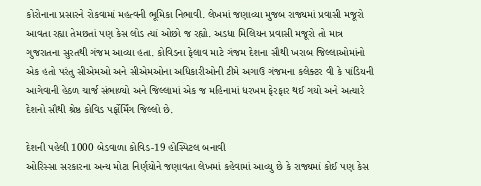કોરોનાના પ્રસારને રોકવામાં મહત્વની ભૂમિકા નિભાવી. લેખમાં જણાવ્યા મુજબ રાજ્યમાં પ્રવાસી મજૂરો આવતા રહ્યા તેમછતાં પણ કેસ લોડ ત્યાં ઓછો જ રહ્યો. અડધા મિલિયન પ્રવાસી મજૂરો તો માત્ર ગુજરાતના સુરતથી ગંજમ આવ્યા હતા. કોવિડના ફેલાવ માટે ગંજમ દેશના સૌથી ખરાબ જિલ્લાઓમાંનો એક હતો પરંતુ સીએમઓ અને સીએમઓના અધિકારીઓની ટીમે અગાઉ ગંજમના કલેક્ટર વી કે પાંડિયની આગેવાની હેઠળ ચાર્જ સંભાળ્યો અને જિલ્લામાં એક જ મહિનામાં ધરખમ ફેરફાર થઈ ગયો અને અત્યારે દેશનો સૌથી શ્રેષ્ઠ કોવિડ પર્ફોર્મિંગ જિલ્લો છે.

દેશની પહેલી 1000 બેડવાળા કોવિડ-19 હોસ્પિટલ બનાવી
ઓરિસ્સા સરકારના અન્ય મોટા નિર્ણયોને જણાવતા લેખમાં કહેવામાં આવ્યુ છે કે રાજ્યમાં કોઈ પણ કેસ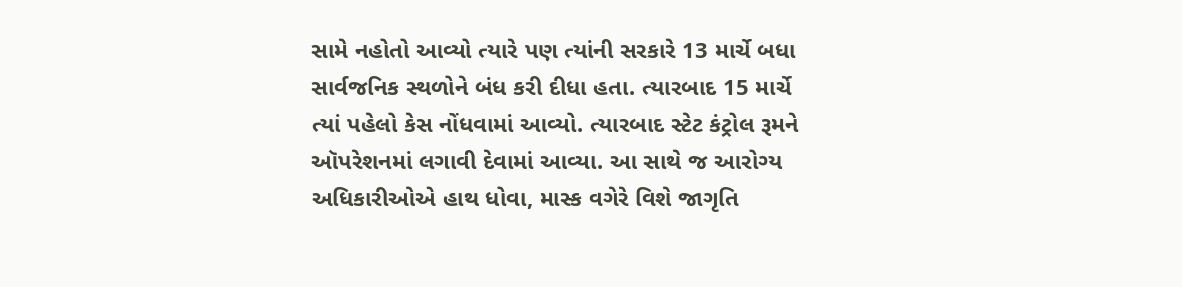સામે નહોતો આવ્યો ત્યારે પણ ત્યાંની સરકારે 13 માર્ચે બધા સાર્વજનિક સ્થળોને બંધ કરી દીધા હતા. ત્યારબાદ 15 માર્ચે ત્યાં પહેલો કેસ નોંધવામાં આવ્યો. ત્યારબાદ સ્ટેટ કંટ્રોલ રૂમને ઑપરેશનમાં લગાવી દેવામાં આવ્યા. આ સાથે જ આરોગ્ય અધિકારીઓએ હાથ ધોવા, માસ્ક વગેરે વિશે જાગૃતિ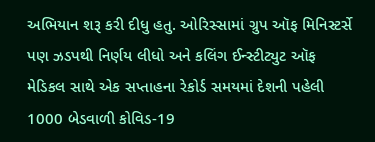અભિયાન શરૂ કરી દીધુ હતુ. ઓરિસ્સામાં ગ્રુપ ઑફ મિનિસ્ટર્સે પણ ઝડપથી નિર્ણય લીધો અને કલિંગ ઈન્સ્ટીટ્યુટ ઑફ મેડિકલ સાથે એક સપ્તાહના રેકોર્ડ સમયમાં દેશની પહેલી 1000 બેડવાળી કોવિડ-19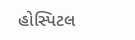હોસ્પિટલ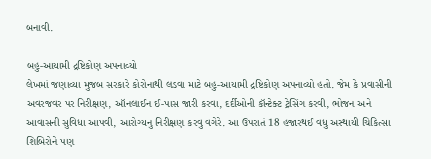બનાવી.

બહુ-આયામી દ્રષ્ટિકોણ અપનાવ્યો
લેખમાં જણાવ્યા મુજબ સરકારે કોરોનાથી લડવા માટે બહુ-આયામી દ્રષ્ટિકોણ અપનાવ્યો હતો. જેમ કે પ્રવાસીની અવરજવર પર નિરીક્ષણ, ઑનલાઈન ઈ-પાસ જારી કરવા, દર્દીઓની કૉન્ટેક્ટ ટ્રેસિંગ કરવી, ભોજન અને આવાસની સુવિધા આપવી, આરોગ્યનુ નિરીક્ષણ કરવુ વગેરે. આ ઉપરાતં 18 હજારથઈ વધુ અસ્થાયી ચિકિત્સા શિબિરોને પણ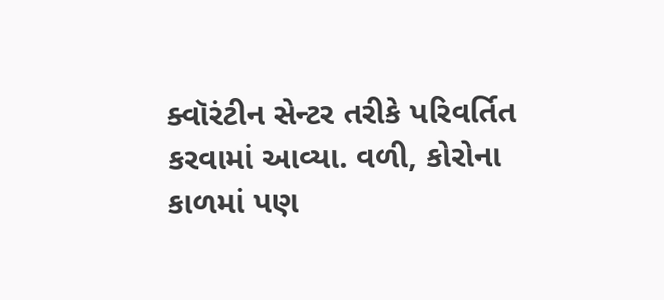ક્વૉરંટીન સેન્ટર તરીકે પરિવર્તિત કરવામાં આવ્યા. વળી, કોરોના કાળમાં પણ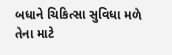બધાને ચિકિત્સા સુવિધા મળે તેના માટે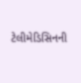ટેલીમેડિસિનની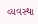વ્યવસ્થા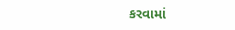કરવામાં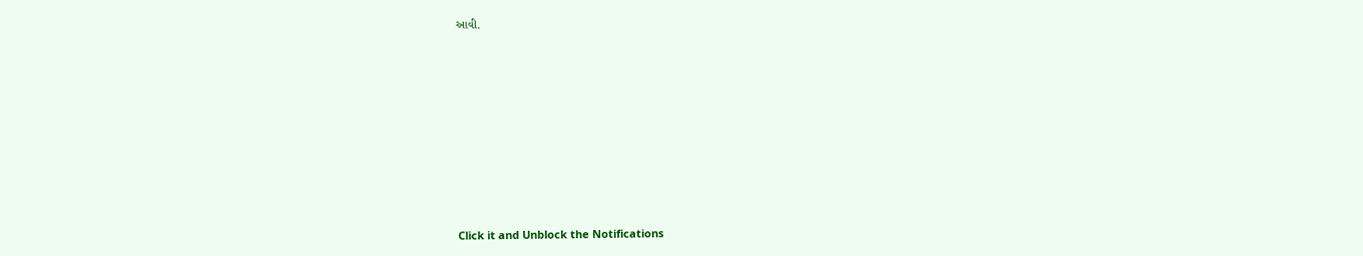આવી.












Click it and Unblock the Notifications